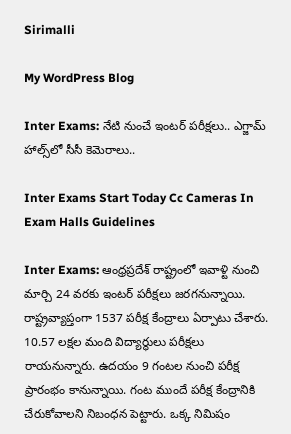Sirimalli

My WordPress Blog

Inter Exams: నేటి నుంచే ఇంటర్ పరీక్షలు.. ఎగ్జామ్ హాల్స్‌లో సీసీ కెమెరాలు..

Inter Exams Start Today Cc Cameras In Exam Halls Guidelines

Inter Exams: ఆంధ్రప్రదేశ్ రాష్ట్రంలో ఇవాళ్టి నుంచి మార్చి 24 వరకు ఇంటర్ పరీక్షలు జరగనున్నాయి. రాష్ట్రవ్యాప్తంగా 1537 పరీక్ష కేంద్రాలు ఏర్పాటు చేశారు. 10.57 లక్షల మంది విద్యార్థులు పరీక్షలు రాయనున్నారు. ఉదయం 9 గంటల నుంచి పరీక్ష ప్రారంభం కానున్నాయి. గంట ముందే పరీక్ష కేంద్రానికి చేరుకోవాలని నిబంధన పెట్టారు. ఒక్క నిమిషం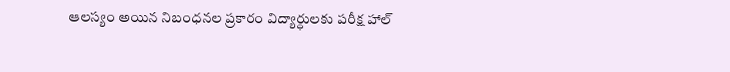ఆలస్యం అయిన నిబంధనల ప్రకారం విద్యార్ధులకు పరీక్ష హాల్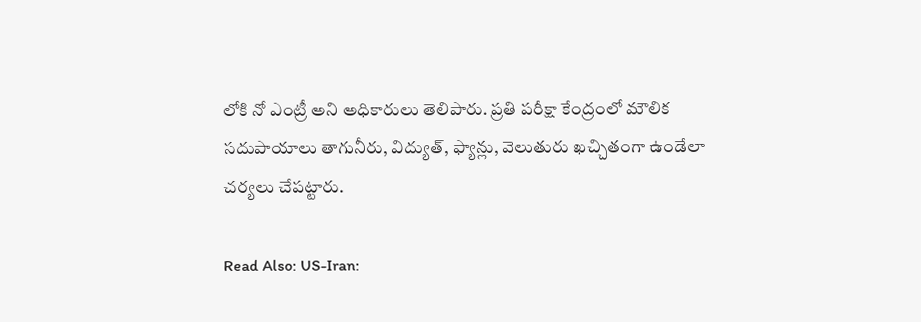లోకి నో ఎంట్రీ అని అధికారులు తెలిపారు. ప్రతి పరీక్షా కేంద్రంలో మౌలిక సదుపాయాలు తాగునీరు, విద్యుత్, ఫ్యాన్లు, వెలుతురు ఖచ్చితంగా ఉండేలా చర్యలు చేపట్టారు.

Read Also: US-Iran: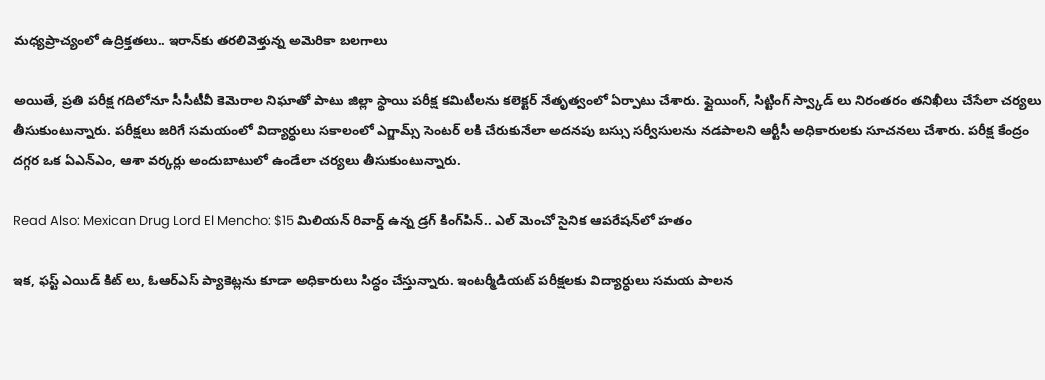మధ్యప్రాచ్యంలో ఉద్రిక్తతలు.. ఇరాన్‌కు తరలివెళ్తున్న అమెరికా బలగాలు

అయితే, ప్రతి పరీక్ష గదిలోనూ సీసీటీవీ కెమెరాల నిఘాతో పాటు జిల్లా స్థాయి పరీక్ష కమిటీలను కలెక్టర్ నేతృత్వంలో ఏర్పాటు చేశారు. ఫ్లైయింగ్, సిట్టింగ్ స్వ్కాడ్ లు నిరంతరం తనిఖీలు చేసేలా చర్యలు తీసుకుంటున్నారు. పరీక్షలు జరిగే సమయంలో విద్యార్ధులు సకాలంలో ఎగ్జామ్స్ సెంటర్ లకి చేరుకునేలా అదనపు బస్సు సర్వీసులను నడపాలని ఆర్టీసీ అధికారులకు సూచనలు చేశారు. పరీక్ష కేంద్రం దగ్గర ఒక ఏఎన్ఎం, ఆశా వర్కర్లు అందుబాటులో ఉండేలా చర్యలు తీసుకుంటున్నారు.

Read Also: Mexican Drug Lord El Mencho: $15 మిలియన్ రివార్డ్ ఉన్న డ్రగ్ కింగ్‌పిన్.. ఎల్ మెంచో సైనిక ఆపరేషన్‌లో హతం

ఇక, ఫస్ట్ ఎయిడ్ కిట్ లు, ఓఆర్ఎస్ ప్యాకెట్లను కూడా అధికారులు సిద్ధం చేస్తున్నారు. ఇంటర్మీడియట్ పరీక్షలకు విద్యార్ధులు సమయ పాలన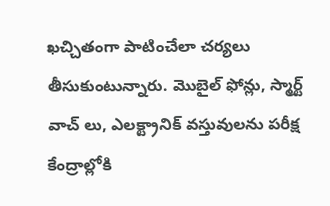ఖచ్చితంగా పాటించేలా చర్యలు తీసుకుంటున్నారు. మొబైల్ ఫోన్లు, స్మార్ట్ వాచ్ లు, ఎలక్ట్రానిక్ వస్తువులను పరీక్ష కేంద్రాల్లోకి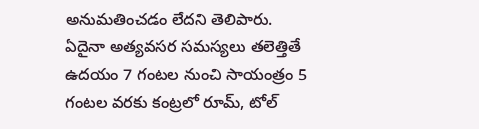అనుమతించడం లేదని తెలిపారు. ఏదైనా అత్యవసర సమస్యలు తలెత్తితే ఉదయం 7 గంటల నుంచి సాయంత్రం 5 గంటల వరకు కంట్రలో రూమ్, టోల్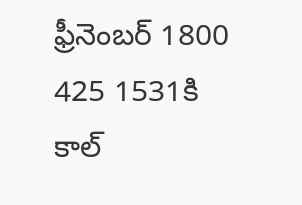ఫ్రీనెంబర్ 1800 425 1531కి కాల్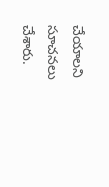చేయాలని సూచనలు చేశారు.